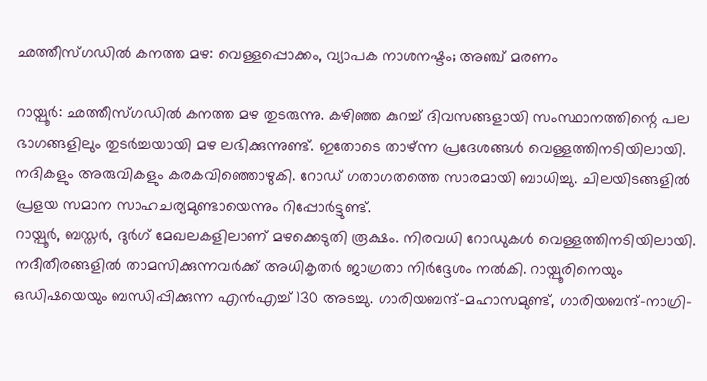ഛത്തീസ്ഗഡിൽ കനത്ത മഴ: വെള്ളപ്പൊക്കം, വ്യാപക നാശനഷ്ടം; അഞ്ച് മരണം

റായ്പൂർ: ഛത്തീസ്ഗഡിൽ കനത്ത മഴ തുടരുന്നു. കഴിഞ്ഞ കുറച്ച് ദിവസങ്ങളായി സംസ്ഥാനത്തിന്റെ പല ഭാഗങ്ങളിലും തുടർച്ചയായി മഴ ലഭിക്കുന്നുണ്ട്. ഇതോടെ താഴ്ന്ന പ്രദേശങ്ങൾ വെള്ളത്തിനടിയിലായി. നദികളും അരുവികളും കരകവിഞ്ഞൊഴുകി. റോഡ് ഗതാഗതത്തെ സാരമായി ബാധിച്ചു. ചിലയിടങ്ങളിൽ പ്രളയ സമാന സാഹചര്യമുണ്ടായെന്നും റിപ്പോർട്ടുണ്ട്.
റായ്പൂർ, ബസ്തർ, ദുർഗ് മേഖലകളിലാണ് മഴക്കെടുതി രൂക്ഷം. നിരവധി റോഡുകൾ വെള്ളത്തിനടിയിലായി. നദീതീരങ്ങളിൽ താമസിക്കുന്നവർക്ക് അധികൃതർ ജാഗ്രതാ നിർദ്ദേശം നൽകി. റായ്പൂരിനെയും ഒഡിഷയെയും ബന്ധിപ്പിക്കുന്ന എൻഎച്ച് 130 അടച്ചു. ഗാരിയബന്ദ്-മഹാസമുണ്ട്, ഗാരിയബന്ദ്-നാഗ്രി-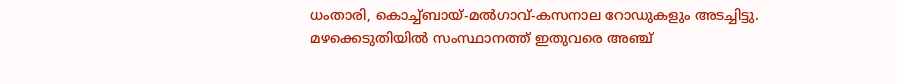ധംതാരി, കൊച്ച്ബായ്-മൽഗാവ്-കസനാല റോഡുകളും അടച്ചിട്ടു.
മഴക്കെടുതിയിൽ സംസ്ഥാനത്ത് ഇതുവരെ അഞ്ച്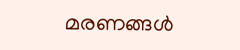മരണങ്ങൾ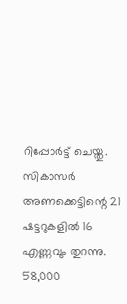റിപ്പോർട്ട് ചെയ്തു. സികാസർ അണക്കെട്ടിന്റെ 21 ഷട്ടറുകളിൽ 16 എണ്ണവും തുറന്നു. 58,000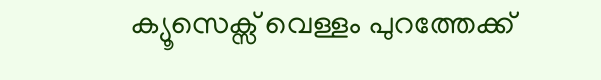ക്യൂസെക്സ് വെള്ളം പുറത്തേക്ക്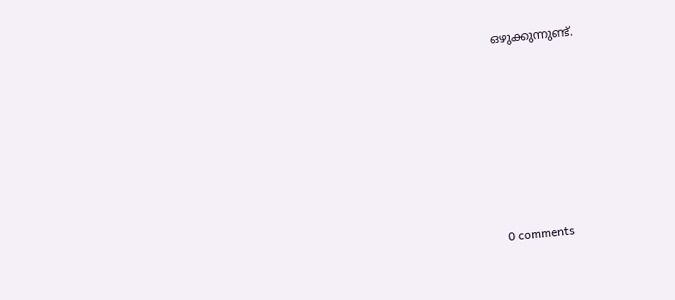ഒഴുക്കുന്നുണ്ട്.









0 comments